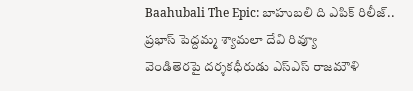Baahubali The Epic: బాహుబలి ది ఎపిక్ రిలీజ్.. ప్రభాస్ పెద్దమ్మ శ్యామలా దేవి రివ్యూ
వెండితెరపై దర్శకధీరుడు ఎస్ఎస్ రాజమౌళి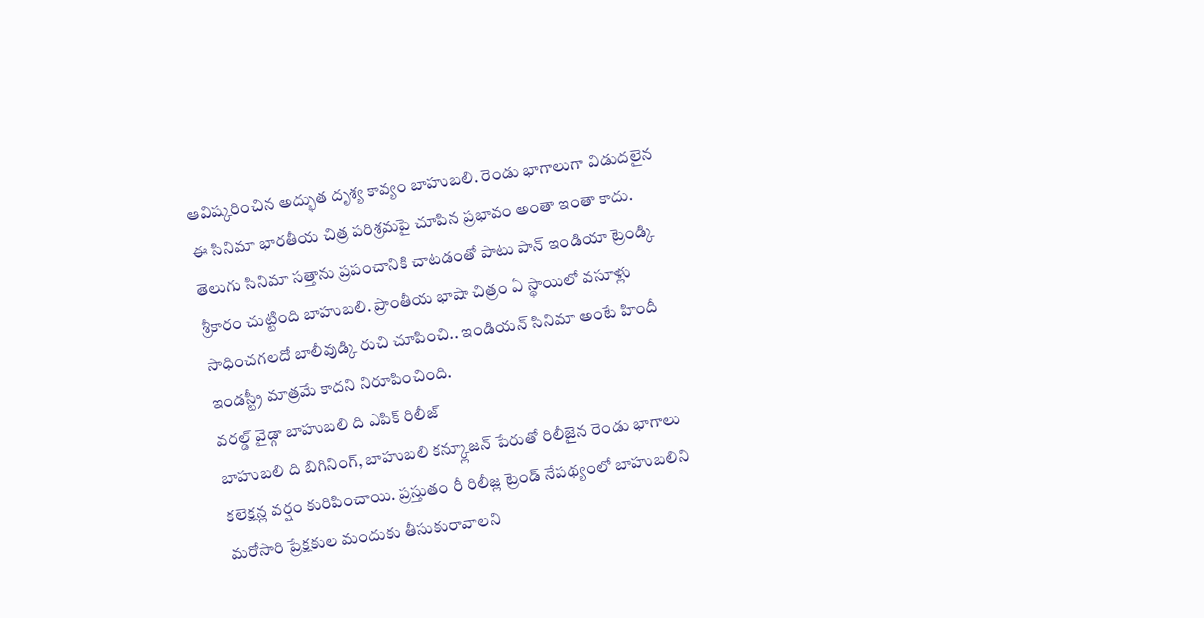ఆవిష్కరించిన అద్భుత దృశ్య కావ్యం బాహుబలి. రెండు భాగాలుగా విడుదలైన ఈ సినిమా భారతీయ చిత్ర పరిశ్రమపై చూపిన ప్రభావం అంతా ఇంతా కాదు. తెలుగు సినిమా సత్తాను ప్రపంచానికి చాటడంతో పాటు పాన్ ఇండియా ట్రెండ్కి శ్రీకారం చుట్టింది బాహుబలి. ప్రాంతీయ భాషా చిత్రం ఏ స్థాయిలో వసూళ్లు సాధించగలదో బాలీవుడ్కి రుచి చూపించి.. ఇండియన్ సినిమా అంటే హిందీ ఇండస్ట్రీ మాత్రమే కాదని నిరూపించింది.
వరల్డ్ వైడ్గా బాహుబలి ది ఎపిక్ రిలీజ్
బాహుబలి ది బిగినింగ్, బాహుబలి కన్క్లూజన్ పేరుతో రిలీజైన రెండు భాగాలు కలెక్షన్ల వర్షం కురిపించాయి. ప్రస్తుతం రీ రిలీజ్ల ట్రెండ్ నేపథ్యంలో బాహుబలిని మరోసారి ప్రేక్షకుల మందుకు తీసుకురావాలని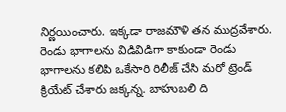నిర్ణయించారు. ఇక్కడా రాజమౌళి తన ముద్రవేశారు. రెండు భాగాలను విడివిడిగా కాకుండా రెండు భాగాలను కలిపి ఒకేసారి రిలీజ్ చేసి మరో ట్రెండ్ క్రియేట్ చేశారు జక్కన్న. బాహుబలి ది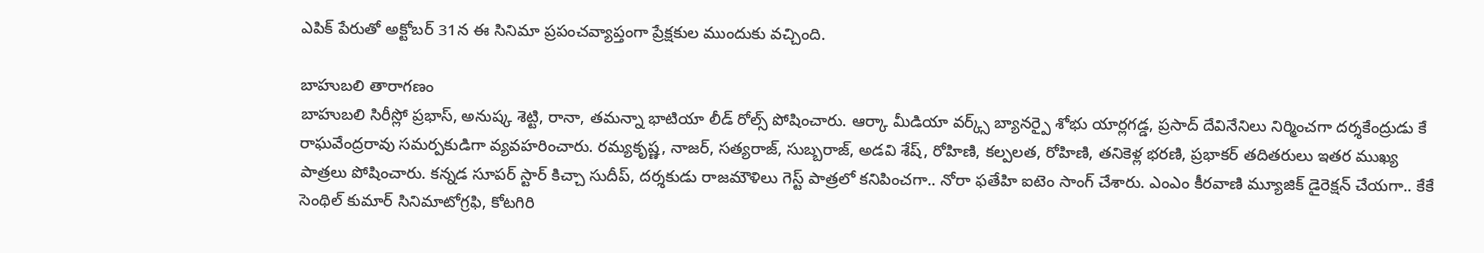ఎపిక్ పేరుతో అక్టోబర్ 31న ఈ సినిమా ప్రపంచవ్యాప్తంగా ప్రేక్షకుల ముందుకు వచ్చింది.

బాహుబలి తారాగణం
బాహుబలి సిరీస్లో ప్రభాస్, అనుష్క శెట్టి, రానా, తమన్నా భాటియా లీడ్ రోల్స్ పోషించారు. ఆర్కా మీడియా వర్క్స్ బ్యానర్పై శోభు యార్లగడ్డ, ప్రసాద్ దేవినేనిలు నిర్మించగా దర్శకేంద్రుడు కే రాఘవేంద్రరావు సమర్పకుడిగా వ్యవహరించారు. రమ్యకృష్ణ, నాజర్, సత్యరాజ్, సుబ్బరాజ్, అడవి శేష్, రోహిణి, కల్పలత, రోహిణి, తనికెళ్ల భరణి, ప్రభాకర్ తదితరులు ఇతర ముఖ్య పాత్రలు పోషించారు. కన్నడ సూపర్ స్టార్ కిచ్చా సుదీప్, దర్శకుడు రాజమౌళిలు గెస్ట్ పాత్రలో కనిపించగా.. నోరా ఫతేహి ఐటెం సాంగ్ చేశారు. ఎంఎం కీరవాణి మ్యూజిక్ డైరెక్షన్ చేయగా.. కేకే సెంథిల్ కుమార్ సినిమాటోగ్రఫి, కోటగిరి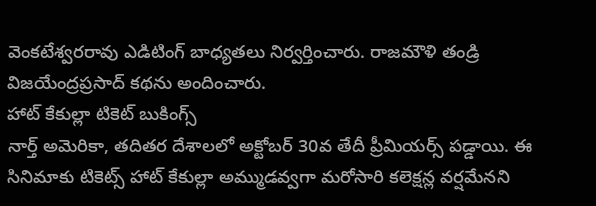వెంకటేశ్వరరావు ఎడిటింగ్ బాధ్యతలు నిర్వర్తించారు. రాజమౌళి తండ్రి విజయేంద్రప్రసాద్ కథను అందించారు.
హాట్ కేకుల్లా టికెట్ బుకింగ్స్
నార్త్ అమెరికా, తదితర దేశాలలో అక్టోబర్ 30వ తేదీ ప్రీమియర్స్ పడ్డాయి. ఈ సినిమాకు టికెట్స్ హాట్ కేకుల్లా అమ్ముడవ్వగా మరోసారి కలెక్షన్ల వర్షమేనని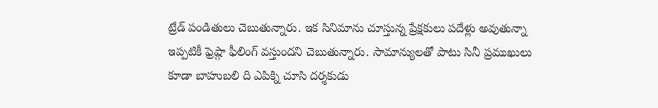ట్రేడ్ పండితులు చెబుతున్నారు. ఇక సినిమాను చూస్తున్న ప్రేక్షకులు పదేళ్లు అవుతున్నా ఇప్పటికీ ఫ్రెష్గా ఫీలింగ్ వస్తుందని చెబుతున్నారు. సామాన్యులతో పాటు సినీ ప్రముఖులు కూడా బాహుబలి ది ఎపిక్ని చూసి దర్శకుడు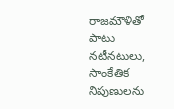రాజమౌళితో పాటు నటీనటులు, సాంకేతిక నిపుణులను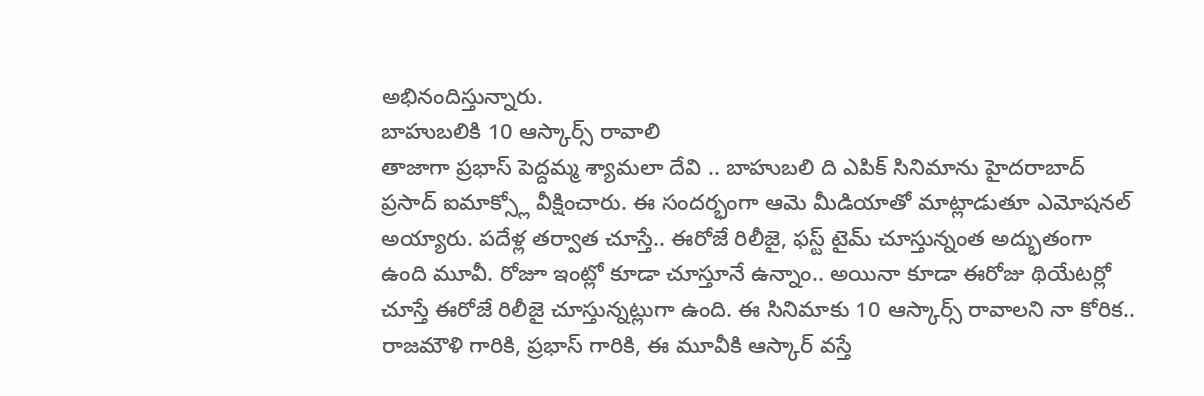అభినందిస్తున్నారు.
బాహుబలికి 10 ఆస్కార్స్ రావాలి
తాజాగా ప్రభాస్ పెద్దమ్మ శ్యామలా దేవి .. బాహుబలి ది ఎపిక్ సినిమాను హైదరాబాద్ ప్రసాద్ ఐమాక్స్లో వీక్షించారు. ఈ సందర్భంగా ఆమె మీడియాతో మాట్లాడుతూ ఎమోషనల్ అయ్యారు. పదేళ్ల తర్వాత చూస్తే.. ఈరోజే రిలీజై, ఫస్ట్ టైమ్ చూస్తున్నంత అద్భుతంగా ఉంది మూవీ. రోజూ ఇంట్లో కూడా చూస్తూనే ఉన్నాం.. అయినా కూడా ఈరోజు థియేటర్లో చూస్తే ఈరోజే రిలీజై చూస్తున్నట్లుగా ఉంది. ఈ సినిమాకు 10 ఆస్కార్స్ రావాలని నా కోరిక.. రాజమౌళి గారికి, ప్రభాస్ గారికి, ఈ మూవీకి ఆస్కార్ వస్తే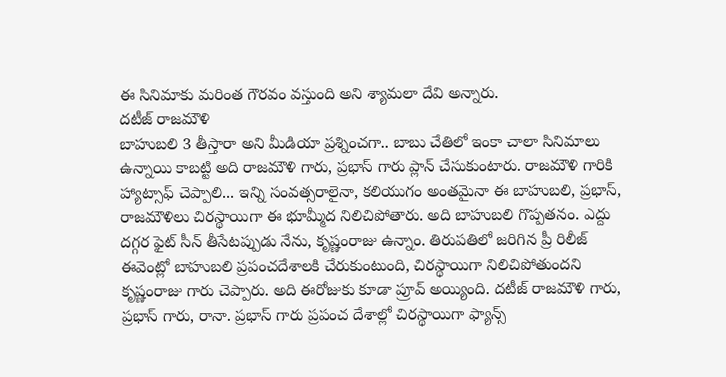ఈ సినిమాకు మరింత గౌరవం వస్తుంది అని శ్యామలా దేవి అన్నారు.
దటీజ్ రాజమౌళి
బాహుబలి 3 తీస్తారా అని మీడియా ప్రశ్నించగా.. బాబు చేతిలో ఇంకా చాలా సినిమాలు ఉన్నాయి కాబట్టి అది రాజమౌళి గారు, ప్రభాస్ గారు ప్లాన్ చేసుకుంటారు. రాజమౌళి గారికి హ్యాట్సాఫ్ చెప్పాలి... ఇన్ని సంవత్సరాలైనా, కలియుగం అంతమైనా ఈ బాహుబలి, ప్రభాస్, రాజమౌళిలు చిరస్థాయిగా ఈ భూమ్మీద నిలిచిపోతారు. అది బాహుబలి గొప్పతనం. ఎద్దు దగ్గర ఫైట్ సీన్ తీసేటప్పుడు నేను, కృష్ణంరాజు ఉన్నాం. తిరుపతిలో జరిగిన ప్రీ రిలీజ్ ఈవెంట్లో బాహుబలి ప్రపంచదేశాలకి చేరుకుంటుంది, చిరస్థాయిగా నిలిచిపోతుందని కృష్ణంరాజు గారు చెప్పారు. అది ఈరోజుకు కూడా ప్రూవ్ అయ్యింది. దటీజ్ రాజమౌళి గారు, ప్రభాస్ గారు, రానా. ప్రభాస్ గారు ప్రపంచ దేశాల్లో చిరస్థాయిగా ఫ్యాన్స్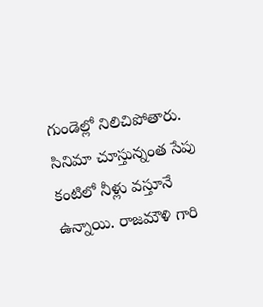గుండెల్లో నిలిచిపోతారు. సినిమా చూస్తున్నంత సేపు కంటిలో నీళ్లు వస్తూనే ఉన్నాయి. రాజమౌళి గారి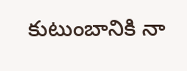కుటుంబానికి నా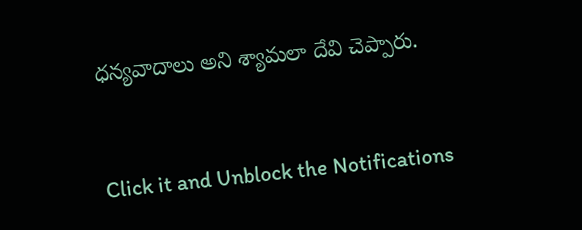ధన్యవాదాలు అని శ్యామలా దేవి చెప్పారు.


Click it and Unblock the Notifications